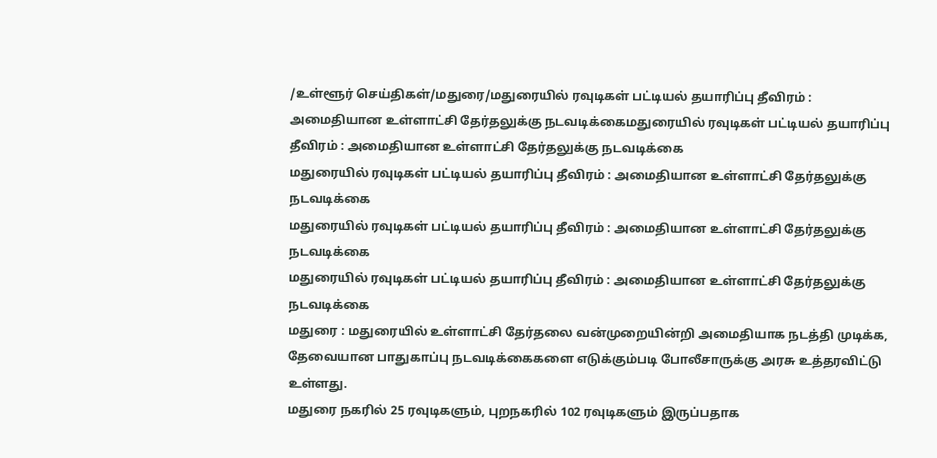/உள்ளூர் செய்திகள்/மதுரை/மதுரையில் ரவுடிகள் பட்டியல் தயாரிப்பு தீவிரம் : அமைதியான உள்ளாட்சி தேர்தலுக்கு நடவடிக்கைமதுரையில் ரவுடிகள் பட்டியல் தயாரிப்பு தீவிரம் : அமைதியான உள்ளாட்சி தேர்தலுக்கு நடவடிக்கை
மதுரையில் ரவுடிகள் பட்டியல் தயாரிப்பு தீவிரம் : அமைதியான உள்ளாட்சி தேர்தலுக்கு நடவடிக்கை
மதுரையில் ரவுடிகள் பட்டியல் தயாரிப்பு தீவிரம் : அமைதியான உள்ளாட்சி தேர்தலுக்கு நடவடிக்கை
மதுரையில் ரவுடிகள் பட்டியல் தயாரிப்பு தீவிரம் : அமைதியான உள்ளாட்சி தேர்தலுக்கு நடவடிக்கை
மதுரை : மதுரையில் உள்ளாட்சி தேர்தலை வன்முறையின்றி அமைதியாக நடத்தி முடிக்க, தேவையான பாதுகாப்பு நடவடிக்கைகளை எடுக்கும்படி போலீசாருக்கு அரசு உத்தரவிட்டு உள்ளது.
மதுரை நகரில் 25 ரவுடிகளும், புறநகரில் 102 ரவுடிகளும் இருப்பதாக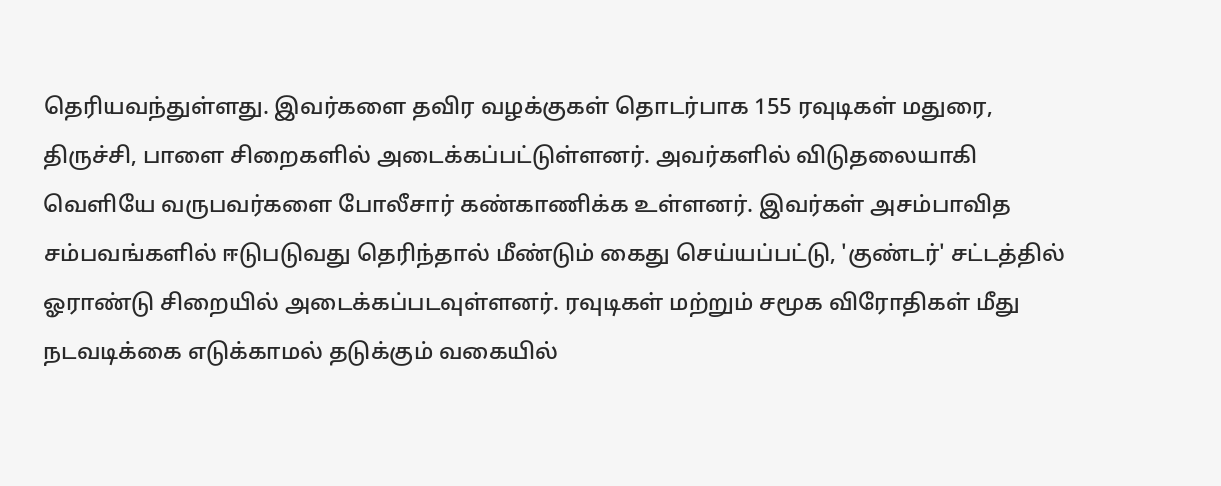தெரியவந்துள்ளது. இவர்களை தவிர வழக்குகள் தொடர்பாக 155 ரவுடிகள் மதுரை, திருச்சி, பாளை சிறைகளில் அடைக்கப்பட்டுள்ளனர். அவர்களில் விடுதலையாகி வெளியே வருபவர்களை போலீசார் கண்காணிக்க உள்ளனர். இவர்கள் அசம்பாவித சம்பவங்களில் ஈடுபடுவது தெரிந்தால் மீண்டும் கைது செய்யப்பட்டு, 'குண்டர்' சட்டத்தில் ஓராண்டு சிறையில் அடைக்கப்படவுள்ளனர். ரவுடிகள் மற்றும் சமூக விரோதிகள் மீது நடவடிக்கை எடுக்காமல் தடுக்கும் வகையில்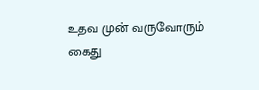உதவ முன் வருவோரும் கைது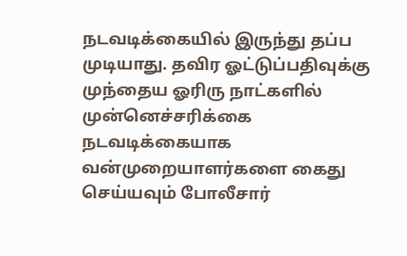நடவடிக்கையில் இருந்து தப்ப முடியாது. தவிர ஓட்டுப்பதிவுக்கு முந்தைய ஓரிரு நாட்களில் முன்னெச்சரிக்கை நடவடிக்கையாக வன்முறையாளர்களை கைது செய்யவும் போலீசார்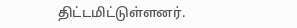திட்டமிட்டுள்ளனர்.